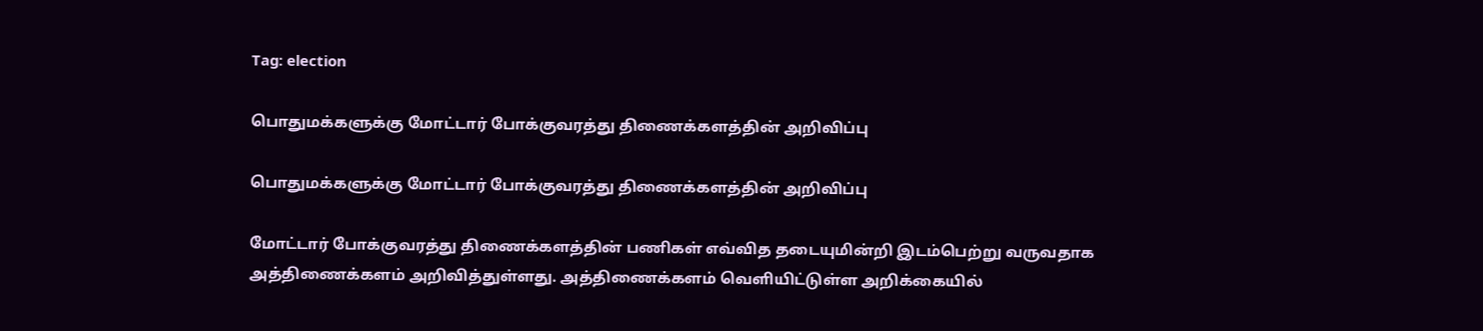Tag: election

பொதுமக்களுக்கு மோட்டார் போக்குவரத்து திணைக்களத்தின் அறிவிப்பு

பொதுமக்களுக்கு மோட்டார் போக்குவரத்து திணைக்களத்தின் அறிவிப்பு

மோட்டார் போக்குவரத்து திணைக்களத்தின் பணிகள் எவ்வித தடையுமின்றி இடம்பெற்று வருவதாக அத்திணைக்களம் அறிவித்துள்ளது. அத்திணைக்களம் வெளியிட்டுள்ள அறிக்கையில்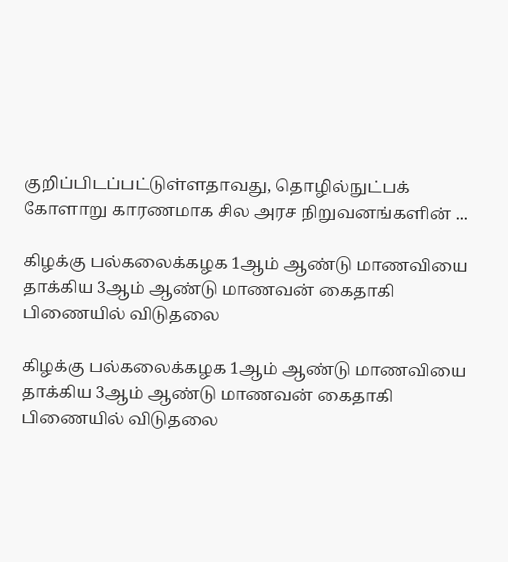குறிப்பிடப்பட்டுள்ளதாவது, தொழில்நுட்பக் கோளாறு காரணமாக சில அரச நிறுவனங்களின் ...

கிழக்கு பல்கலைக்கழக 1ஆம் ஆண்டு மாணவியை தாக்கிய 3ஆம் ஆண்டு மாணவன் கைதாகி பிணையில் விடுதலை

கிழக்கு பல்கலைக்கழக 1ஆம் ஆண்டு மாணவியை தாக்கிய 3ஆம் ஆண்டு மாணவன் கைதாகி பிணையில் விடுதலை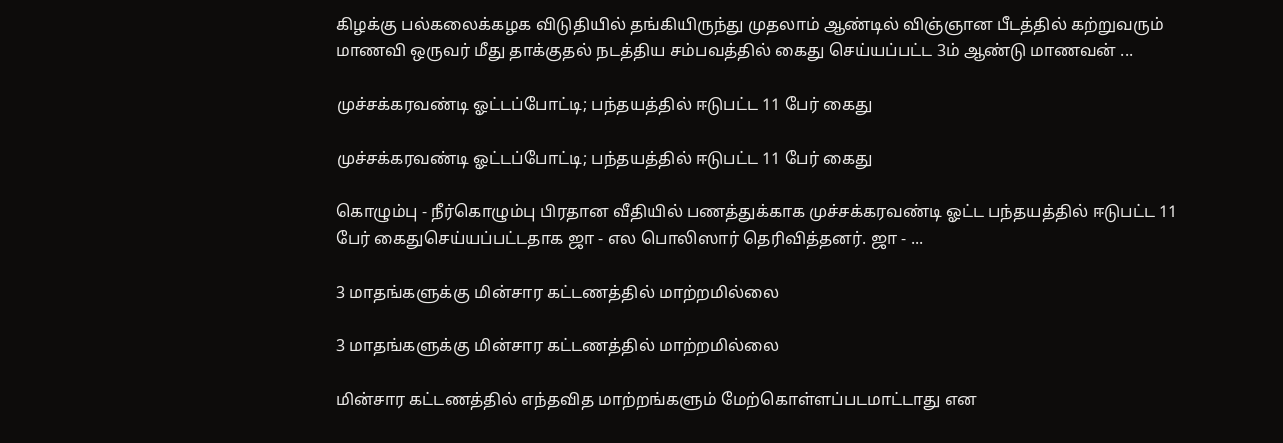கிழக்கு பல்கலைக்கழக விடுதியில் தங்கியிருந்து முதலாம் ஆண்டில் விஞ்ஞான பீடத்தில் கற்றுவரும் மாணவி ஒருவர் மீது தாக்குதல் நடத்திய சம்பவத்தில் கைது செய்யப்பட்ட 3ம் ஆண்டு மாணவன் ...

முச்சக்கரவண்டி ஓட்டப்போட்டி; பந்தயத்தில் ஈடுபட்ட 11 பேர் கைது

முச்சக்கரவண்டி ஓட்டப்போட்டி; பந்தயத்தில் ஈடுபட்ட 11 பேர் கைது

கொழும்பு - நீர்கொழும்பு பிரதான வீதியில் பணத்துக்காக முச்சக்கரவண்டி ஓட்ட பந்தயத்தில் ஈடுபட்ட 11 பேர் கைதுசெய்யப்பட்டதாக ஜா - எல பொலிஸார் தெரிவித்தனர். ஜா - ...

3 மாதங்களுக்கு மின்சார கட்டணத்தில் மாற்றமில்லை

3 மாதங்களுக்கு மின்சார கட்டணத்தில் மாற்றமில்லை

மின்சார கட்டணத்தில் எந்தவித மாற்றங்களும் மேற்கொள்ளப்படமாட்டாது என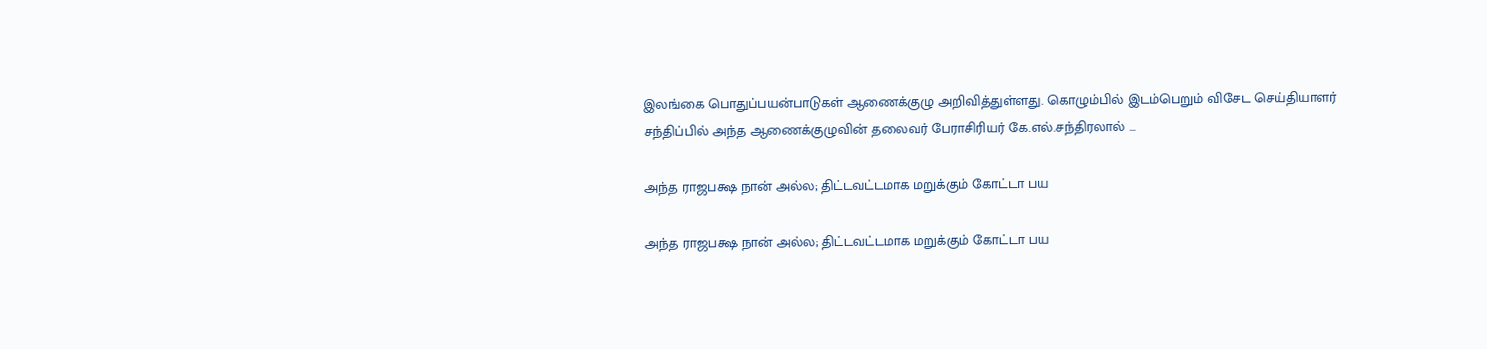இலங்கை பொதுப்பயன்பாடுகள் ஆணைக்குழு அறிவித்துள்ளது. கொழும்பில் இடம்பெறும் விசேட செய்தியாளர் சந்திப்பில் அந்த ஆணைக்குழுவின் தலைவர் பேராசிரியர் கே.எல்.சந்திரலால் ...

அந்த ராஜபக்ஷ நான் அல்ல; திட்டவட்டமாக மறுக்கும் கோட்டா பய

அந்த ராஜபக்ஷ நான் அல்ல; திட்டவட்டமாக மறுக்கும் கோட்டா பய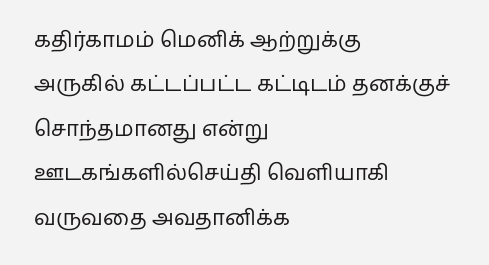கதிர்காமம் மெனிக் ஆற்றுக்கு அருகில் கட்டப்பட்ட கட்டிடம் தனக்குச் சொந்தமானது என்று ஊடகங்களில்செய்தி வெளியாகி வருவதை அவதானிக்க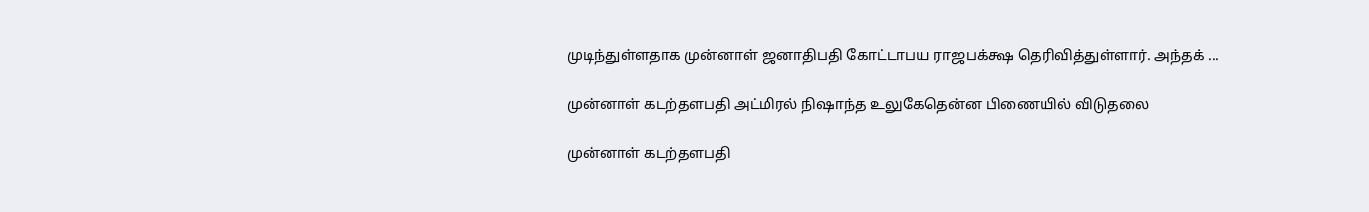முடிந்துள்ளதாக முன்னாள் ஜனாதிபதி கோட்டாபய ராஜபக்க்ஷ தெரிவித்துள்ளார். அந்தக் ...

முன்னாள் கடற்தளபதி அட்மிரல் நிஷாந்த உலுகேதென்ன பிணையில் விடுதலை

முன்னாள் கடற்தளபதி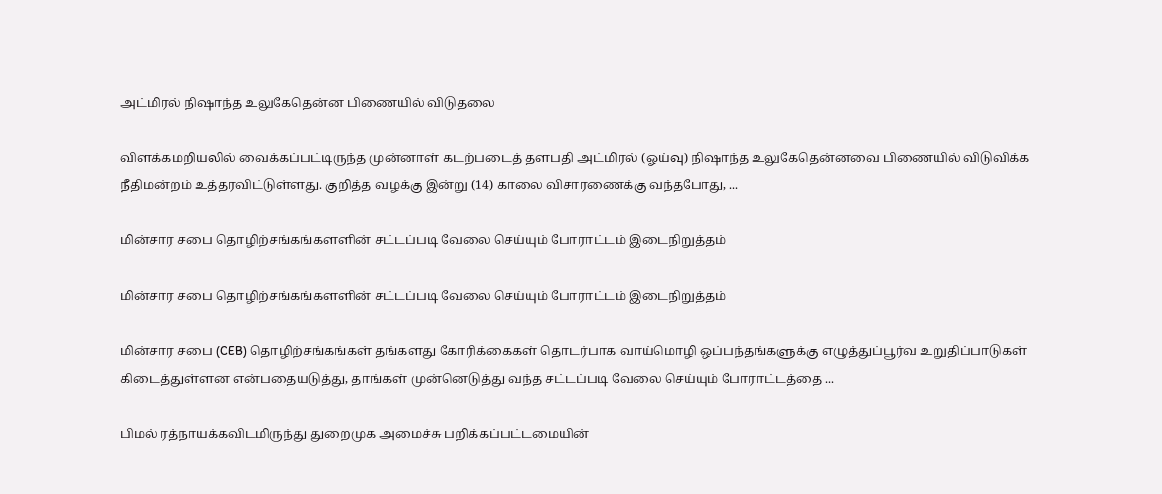அட்மிரல் நிஷாந்த உலுகேதென்ன பிணையில் விடுதலை

விளக்கமறியலில் வைக்கப்பட்டிருந்த முன்னாள் கடற்படைத் தளபதி அட்மிரல் (ஓய்வு) நிஷாந்த உலுகேதென்னவை பிணையில் விடுவிக்க நீதிமன்றம் உத்தரவிட்டுள்ளது. குறித்த வழக்கு இன்று (14) காலை விசாரணைக்கு வந்தபோது, ...

மின்சார சபை தொழிற்சங்கங்களளின் சட்டப்படி வேலை செய்யும் போராட்டம் இடைநிறுத்தம்

மின்சார சபை தொழிற்சங்கங்களளின் சட்டப்படி வேலை செய்யும் போராட்டம் இடைநிறுத்தம்

மின்சார சபை (CEB) தொழிற்சங்கங்கள் தங்களது கோரிக்கைகள் தொடர்பாக வாய்மொழி ஒப்பந்தங்களுக்கு எழுத்துப்பூர்வ உறுதிப்பாடுகள் கிடைத்துள்ளன என்பதையடுத்து, தாங்கள் முன்னெடுத்து வந்த சட்டப்படி வேலை செய்யும் போராட்டத்தை ...

பிமல் ரத்நாயக்கவிடமிருந்து துறைமுக அமைச்சு பறிக்கப்பட்டமையின்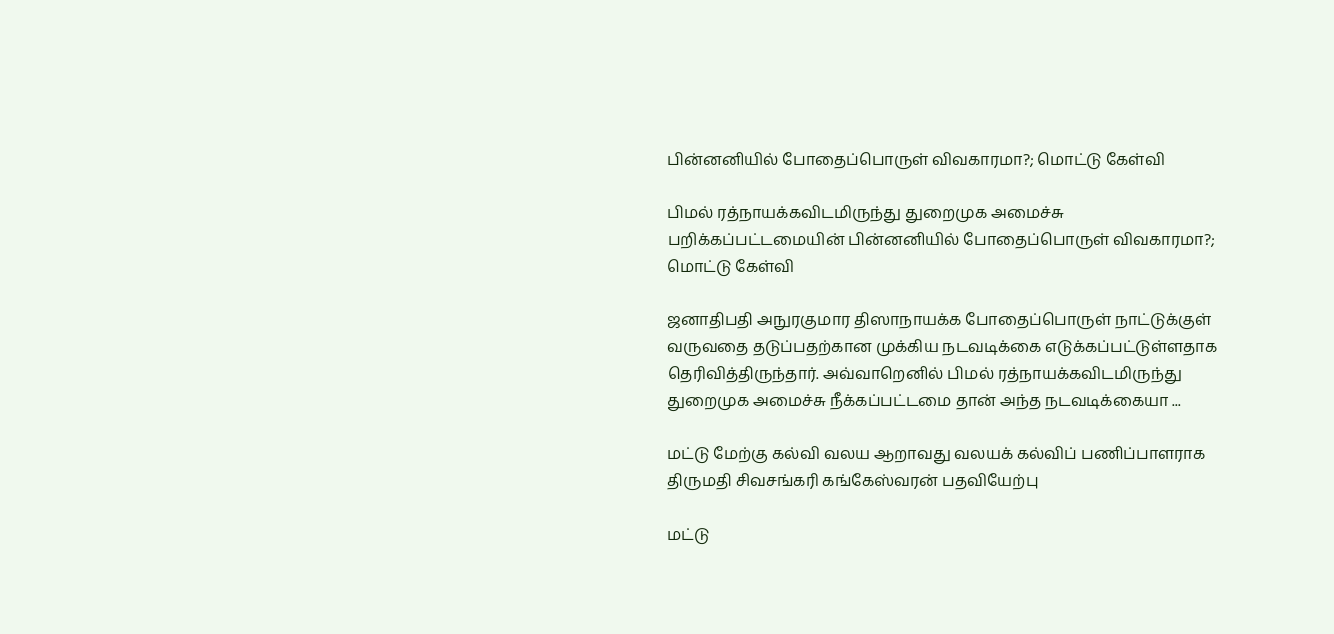பின்னனியில் போதைப்பொருள் விவகாரமா?; மொட்டு கேள்வி

பிமல் ரத்நாயக்கவிடமிருந்து துறைமுக அமைச்சு பறிக்கப்பட்டமையின் பின்னனியில் போதைப்பொருள் விவகாரமா?; மொட்டு கேள்வி

ஜனாதிபதி அநுரகுமார திஸாநாயக்க போதைப்பொருள் நாட்டுக்குள் வருவதை தடுப்பதற்கான முக்கிய நடவடிக்கை எடுக்கப்பட்டுள்ளதாக தெரிவித்திருந்தார். அவ்வாறெனில் பிமல் ரத்நாயக்கவிடமிருந்து துறைமுக அமைச்சு நீக்கப்பட்டமை தான் அந்த நடவடிக்கையா ...

மட்டு மேற்கு கல்வி வலய ஆறாவது வலயக் கல்விப் பணிப்பாளராக திருமதி சிவசங்கரி கங்கேஸ்வரன் பதவியேற்பு

மட்டு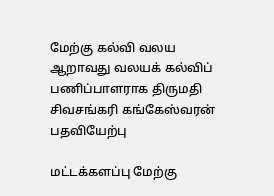மேற்கு கல்வி வலய ஆறாவது வலயக் கல்விப் பணிப்பாளராக திருமதி சிவசங்கரி கங்கேஸ்வரன் பதவியேற்பு

மட்டக்களப்பு மேற்கு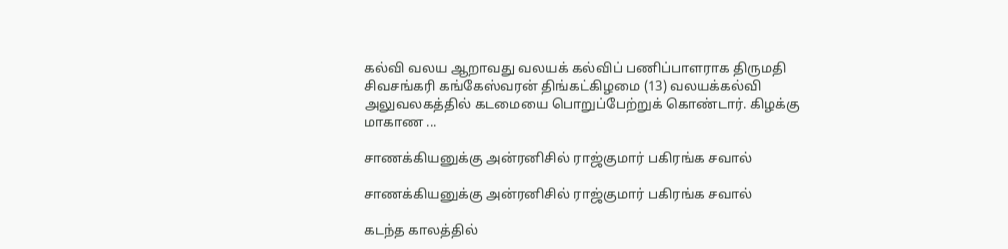கல்வி வலய ஆறாவது வலயக் கல்விப் பணிப்பாளராக திருமதி சிவசங்கரி கங்கேஸ்வரன் திங்கட்கிழமை (13) வலயக்கல்வி அலுவலகத்தில் கடமையை பொறுப்பேற்றுக் கொண்டார். கிழக்கு மாகாண ...

சாணக்கியனுக்கு அன்ரனிசில் ராஜ்குமார் பகிரங்க சவால்

சாணக்கியனுக்கு அன்ரனிசில் ராஜ்குமார் பகிரங்க சவால்

கடந்த காலத்தில்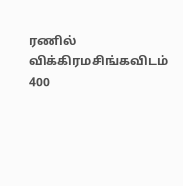ரணில் விக்கிரமசிங்கவிடம் 400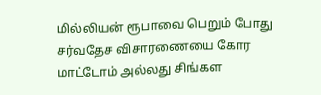மில்லியன் ரூபாவை பெறும் போது சர்வதேச விசாரணையை கோர மாட்டோம் அல்லது சிங்கள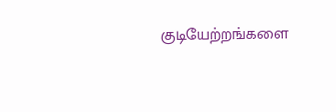குடியேற்றங்களை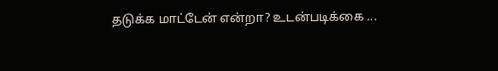தடுக்க மாட்டேன் என்றா? உடன்படிக்கை ...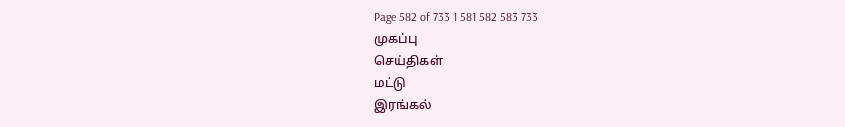Page 582 of 733 1 581 582 583 733
முகப்பு
செய்திகள்
மட்டு
இரங்கல்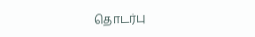தொடர்பு